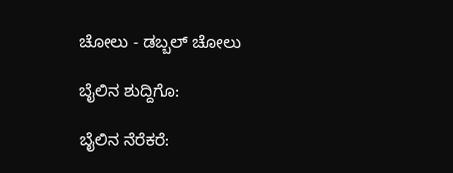ಚೋಲು - ಡಬ್ಬಲ್ ಚೋಲು

ಬೈಲಿನ ಶುದ್ದಿಗೊ:

ಬೈಲಿನ ನೆರೆಕರೆ: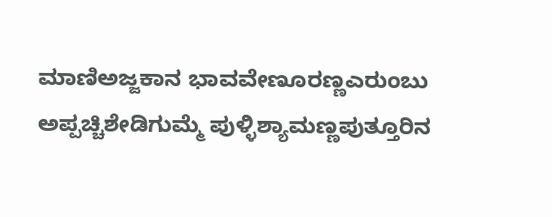ಮಾಣಿಅಜ್ಜಕಾನ ಭಾವವೇಣೂರಣ್ಣಎರುಂಬು ಅಪ್ಪಚ್ಚಿಶೇಡಿಗುಮ್ಮೆ ಪುಳ್ಳಿಶ್ಯಾಮಣ್ಣಪುತ್ತೂರಿನ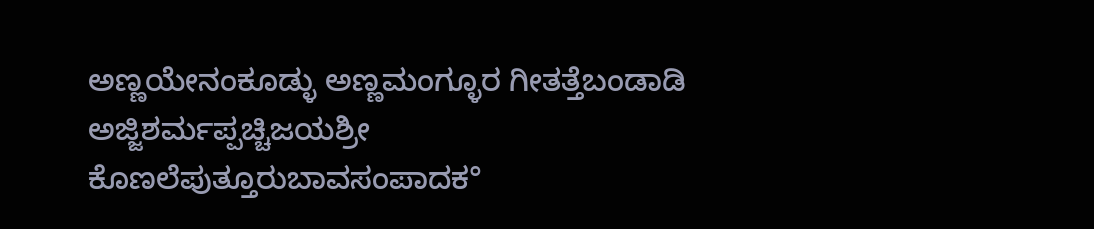ಅಣ್ಣಯೇನಂಕೂಡ್ಳು ಅಣ್ಣಮಂಗ್ಳೂರ ಗೀತತ್ತೆಬಂಡಾಡಿ ಅಜ್ಜಿಶರ್ಮಪ್ಪಚ್ಚಿಜಯಶ್ರೀ ಕೊಣಲೆಪುತ್ತೂರುಬಾವಸಂಪಾದಕ°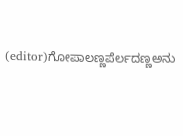(editor)ಗೋಪಾಲಣ್ಣಪೆರ್ಲದಣ್ಣಅನು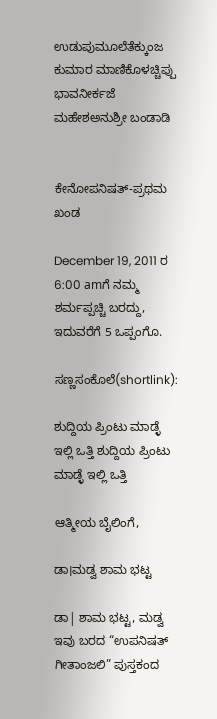ಉಡುಪುಮೂಲೆತೆಕ್ಕುಂಜ ಕುಮಾರ ಮಾಣಿಕೊಳಚ್ಚಿಪ್ಪು ಭಾವನೀರ್ಕಜೆ ಮಹೇಶಅನುಶ್ರೀ ಬಂಡಾಡಿ


ಕೇನೋಪನಿಷತ್-ಪ್ರಥಮ ಖಂಡ

December 19, 2011 ರ 6:00 amಗೆ ನಮ್ಮ ಶರ್ಮಪ್ಪಚ್ಚಿ ಬರದ್ದು, ಇದುವರೆಗೆ 5 ಒಪ್ಪಂಗೊ.

ಸಣ್ಣಸಂಕೊಲೆ(shortlink):

ಶುದ್ದಿಯ ಪ್ರಿಂಟು ಮಾಡ್ಳೆ ಇಲ್ಲಿ ಒತ್ತಿ ಶುದ್ದಿಯ ಪ್ರಿಂಟು ಮಾಡ್ಳೆ ಇಲ್ಲಿ ಒತ್ತಿ

ಆತ್ಮೀಯ ಬೈಲಿಂಗೆ,

ಡಾ।ಮಡ್ವ ಶಾಮ ಭಟ್ಟ

ಡಾ| ಶಾಮ ಭಟ್ಟ, ಮಡ್ವ ಇವು ಬರದ “ಉಪನಿಷತ್ ಗೀತಾಂಜಲಿ” ಪುಸ್ತಕಂದ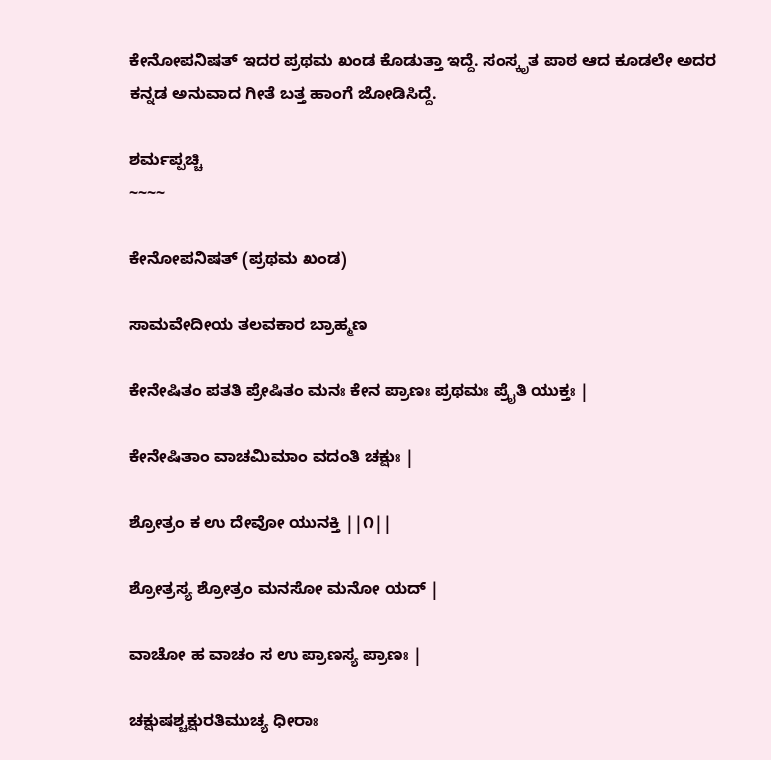ಕೇನೋಪನಿಷತ್ ಇದರ ಪ್ರಥಮ ಖಂಡ ಕೊಡುತ್ತಾ ಇದ್ದೆ. ಸಂಸ್ಕೃತ ಪಾಠ ಆದ ಕೂಡಲೇ ಅದರ ಕನ್ನಡ ಅನುವಾದ ಗೀತೆ ಬತ್ತ ಹಾಂಗೆ ಜೋಡಿಸಿದ್ದೆ.

ಶರ್ಮಪ್ಪಚ್ಚಿ
~~~~

ಕೇನೋಪನಿಷತ್ (ಪ್ರಥಮ ಖಂಡ)

ಸಾಮವೇದೀಯ ತಲವಕಾರ ಬ್ರಾಹ್ಮಣ

ಕೇನೇಷಿತಂ ಪತತಿ ಪ್ರೇಷಿತಂ ಮನಃ ಕೇನ ಪ್ರಾಣಃ ಪ್ರಥಮಃ ಪ್ರೈತಿ ಯುಕ್ತಃ |

ಕೇನೇಷಿತಾಂ ವಾಚಮಿಮಾಂ ವದಂತಿ ಚಕ್ಷುಃ |

ಶ್ರೋತ್ರಂ ಕ ಉ ದೇವೋ ಯುನಕ್ತಿ ||೧||

ಶ್ರೋತ್ರಸ್ಯ ಶ್ರೋತ್ರಂ ಮನಸೋ ಮನೋ ಯದ್ |

ವಾಚೋ ಹ ವಾಚಂ ಸ ಉ ಪ್ರಾಣಸ್ಯ ಪ್ರಾಣಃ |

ಚಕ್ಷುಷಶ್ಚಕ್ಷುರತಿಮುಚ್ಯ ಧೀರಾಃ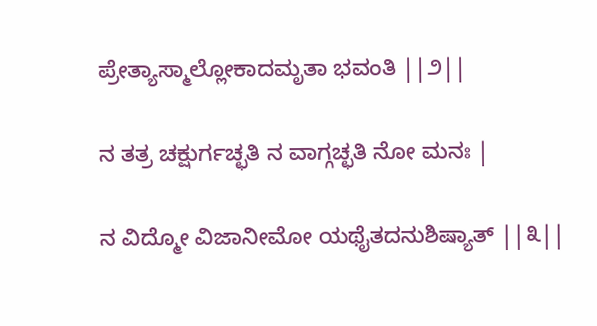ಪ್ರೇತ್ಯಾಸ್ಮಾಲ್ಲೋಕಾದಮೃತಾ ಭವಂತಿ ||೨||

ನ ತತ್ರ ಚಕ್ಷುರ್ಗಚ್ಛತಿ ನ ವಾಗ್ಗಚ್ಛತಿ ನೋ ಮನಃ |

ನ ವಿದ್ಮೋ ವಿಜಾನೀಮೋ ಯಥೈತದನುಶಿಷ್ಯಾತ್ ||೩||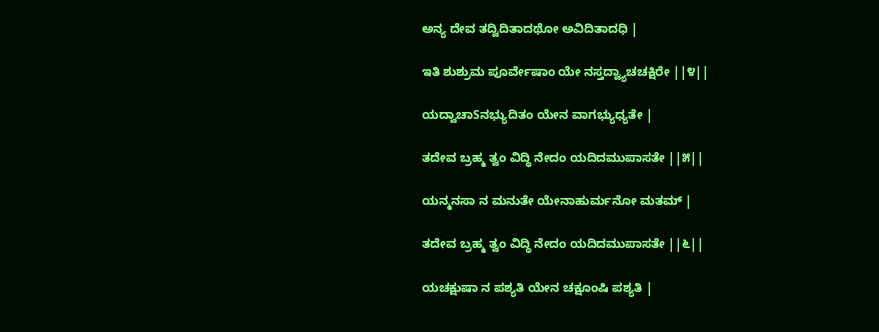ಅನ್ಯ ದೇವ ತದ್ವಿದಿತಾದಥೋ ಅವಿದಿತಾದಧಿ |

ಇತಿ ಶುಶ್ರುಮ ಪೂರ್ವೇಷಾಂ ಯೇ ನಸ್ತದ್ವ್ಯಾಚಚಕ್ಷಿರೇ ||೪||

ಯದ್ವಾಚಾSನಭ್ಯುದಿತಂ ಯೇನ ವಾಗಭ್ಯುಧ್ಯತೇ |

ತದೇವ ಬ್ರಹ್ಮ ತ್ವಂ ವಿದ್ಧಿ ನೇದಂ ಯದಿದಮುಪಾಸತೇ ||೫||

ಯನ್ಮನಸಾ ನ ಮನುತೇ ಯೇನಾಹುರ್ಮನೋ ಮತಮ್ |

ತದೇವ ಬ್ರಹ್ಮ ತ್ವಂ ವಿದ್ಧಿ ನೇದಂ ಯದಿದಮುಪಾಸತೇ ||೬||

ಯಚಕ್ಷುಷಾ ನ ಪಶ್ಯತಿ ಯೇನ ಚಕ್ಷೂಂಷಿ ಪಶ್ಯತಿ |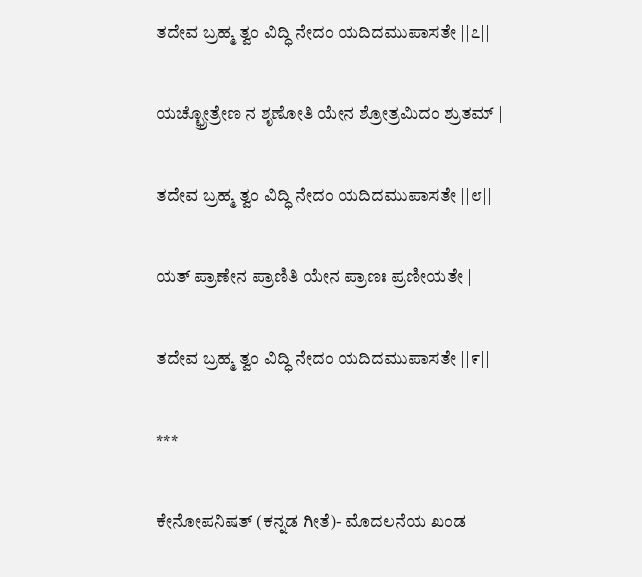ತದೇವ ಬ್ರಹ್ಮ ತ್ವಂ ವಿದ್ಧಿ ನೇದಂ ಯದಿದಮುಪಾಸತೇ ||೭||

ಯಚ್ಛ್ರೋತ್ರೇಣ ನ ಶೃಣೋತಿ ಯೇನ ಶ್ರೋತ್ರಮಿದಂ ಶ್ರುತಮ್ |

ತದೇವ ಬ್ರಹ್ಮ ತ್ವಂ ವಿದ್ಧಿ ನೇದಂ ಯದಿದಮುಪಾಸತೇ ||೮||

ಯತ್ ಪ್ರಾಣೇನ ಪ್ರಾಣಿತಿ ಯೇನ ಪ್ರಾಣಃ ಪ್ರಣೀಯತೇ |

ತದೇವ ಬ್ರಹ್ಮ ತ್ವಂ ವಿದ್ಧಿ ನೇದಂ ಯದಿದಮುಪಾಸತೇ ||೯||

***

ಕೇನೋಪನಿಷತ್ (ಕನ್ನಡ ಗೀತೆ)- ಮೊದಲನೆಯ ಖಂಡ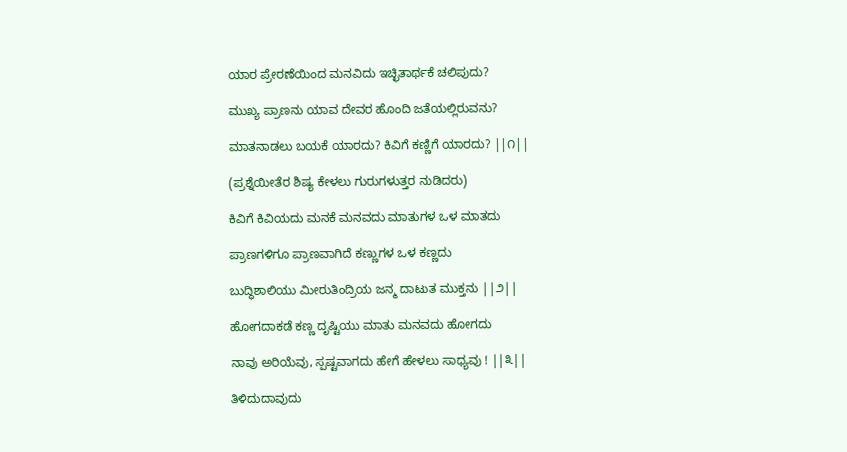ಯಾರ ಪ್ರೇರಣೆಯಿಂದ ಮನವಿದು ಇಚ್ಛಿತಾರ್ಥಕೆ ಚಲಿಪುದು?

ಮುಖ್ಯ ಪ್ರಾಣನು ಯಾವ ದೇವರ ಹೊಂದಿ ಜತೆಯಲ್ಲಿರುವನು?

ಮಾತನಾಡಲು ಬಯಕೆ ಯಾರದು? ಕಿವಿಗೆ ಕಣ್ಣಿಗೆ ಯಾರದು? ||೧||

(ಪ್ರಶ್ನೆಯೀತೆರ ಶಿಷ್ಯ ಕೇಳಲು ಗುರುಗಳುತ್ತರ ನುಡಿದರು)

ಕಿವಿಗೆ ಕಿವಿಯದು ಮನಕೆ ಮನವದು ಮಾತುಗಳ ಒಳ ಮಾತದು

ಪ್ರಾಣಗಳಿಗೂ ಪ್ರಾಣವಾಗಿದೆ ಕಣ್ಣುಗಳ ಒಳ ಕಣ್ಣದು

ಬುದ್ಧಿಶಾಲಿಯು ಮೀರುತಿಂದ್ರಿಯ ಜನ್ಮ ದಾಟುತ ಮುಕ್ತನು ||೨||

ಹೋಗದಾಕಡೆ ಕಣ್ಣ ದೃಷ್ಟಿಯು ಮಾತು ಮನವದು ಹೋಗದು

ನಾವು ಅರಿಯೆವು, ಸ್ಪಷ್ಟವಾಗದು ಹೇಗೆ ಹೇಳಲು ಸಾಧ್ಯವು ! ||೩||

ತಿಳಿದುದಾವುದು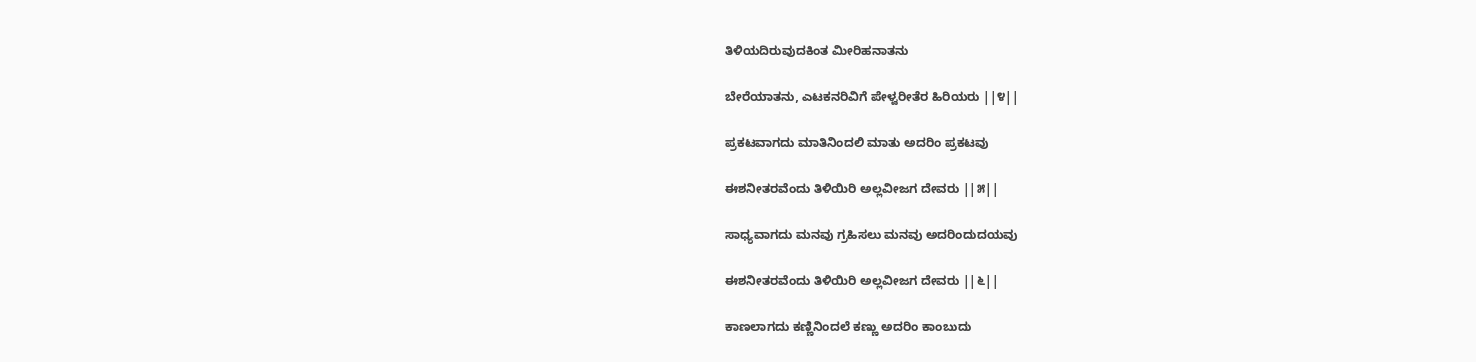ತಿಳಿಯದಿರುವುದಕಿಂತ ಮೀರಿಹನಾತನು

ಬೇರೆಯಾತನು, ಎಟಕನರಿವಿಗೆ ಪೇಳ್ವರೀತೆರ ಹಿರಿಯರು ||೪||

ಪ್ರಕಟವಾಗದು ಮಾತಿನಿಂದಲಿ ಮಾತು ಅದರಿಂ ಪ್ರಕಟವು

ಈಶನೀತರವೆಂದು ತಿಳಿಯಿರಿ ಅಲ್ಲವೀಜಗ ದೇವರು ||೫||

ಸಾಧ್ಯವಾಗದು ಮನವು ಗ್ರಹಿಸಲು ಮನವು ಅದರಿಂದುದಯವು

ಈಶನೀತರವೆಂದು ತಿಳಿಯಿರಿ ಅಲ್ಲವೀಜಗ ದೇವರು ||೬||

ಕಾಣಲಾಗದು ಕಣ್ಣಿನಿಂದಲೆ ಕಣ್ಣು ಅದರಿಂ ಕಾಂಬುದು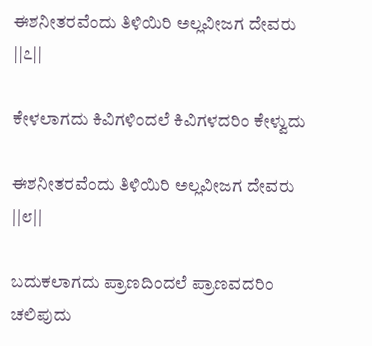ಈಶನೀತರವೆಂದು ತಿಳಿಯಿರಿ ಅಲ್ಲವೀಜಗ ದೇವರು ||೭||

ಕೇಳಲಾಗದು ಕಿವಿಗಳಿಂದಲೆ ಕಿವಿಗಳದರಿಂ ಕೇಳ್ವುದು

ಈಶನೀತರವೆಂದು ತಿಳಿಯಿರಿ ಅಲ್ಲವೀಜಗ ದೇವರು ||೮||

ಬದುಕಲಾಗದು ಪ್ರಾಣದಿಂದಲೆ ಪ್ರಾಣವದರಿಂ ಚಲಿಪುದು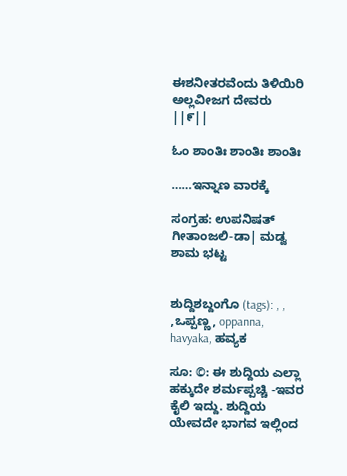ಈಶನೀತರವೆಂದು ತಿಳಿಯಿರಿ ಅಲ್ಲವೀಜಗ ದೇವರು ||೯||

ಓಂ ಶಾಂತಿಃ ಶಾಂತಿಃ ಶಾಂತಿಃ

……ಇನ್ನಾಣ ವಾರಕ್ಕೆ

ಸಂಗ್ರಹ: ಉಪನಿಷತ್ ಗೀತಾಂಜಲಿ-ಡಾ| ಮಡ್ವ ಶಾಮ ಭಟ್ಟ


ಶುದ್ದಿಶಬ್ದಂಗೊ (tags): , , ,ಒಪ್ಪಣ್ಣ, oppanna, havyaka, ಹವ್ಯಕ

ಸೂ: ©: ಈ ಶುದ್ದಿಯ ಎಲ್ಲಾ ಹಕ್ಕುದೇ ಶರ್ಮಪ್ಪಚ್ಚಿ -ಇವರ ಕೈಲಿ ಇದ್ದು. ಶುದ್ದಿಯ ಯೇವದೇ ಭಾಗವ ಇಲ್ಲಿಂದ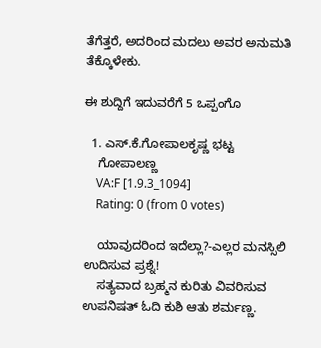ತೆಗೆತ್ತರೆ, ಅದರಿಂದ ಮದಲು ಅವರ ಅನುಮತಿ ತೆಕ್ಕೊಳೇಕು.

ಈ ಶುದ್ದಿಗೆ ಇದುವರೆಗೆ 5 ಒಪ್ಪಂಗೊ

  1. ಎಸ್.ಕೆ.ಗೋಪಾಲಕೃಷ್ಣ ಭಟ್ಟ
    ಗೋಪಾಲಣ್ಣ
    VA:F [1.9.3_1094]
    Rating: 0 (from 0 votes)

    ಯಾವುದರಿಂದ ಇದೆಲ್ಲಾ?-ಎಲ್ಲರ ಮನಸ್ಸಿಲಿ ಉದಿಸುವ ಪ್ರಶ್ನೆ!
    ಸತ್ಯವಾದ ಬ್ರಹ್ಮನ ಕುರಿತು ವಿವರಿಸುವ ಉಪನಿಷತ್ ಓದಿ ಕುಶಿ ಆತು ಶರ್ಮಣ್ಣ.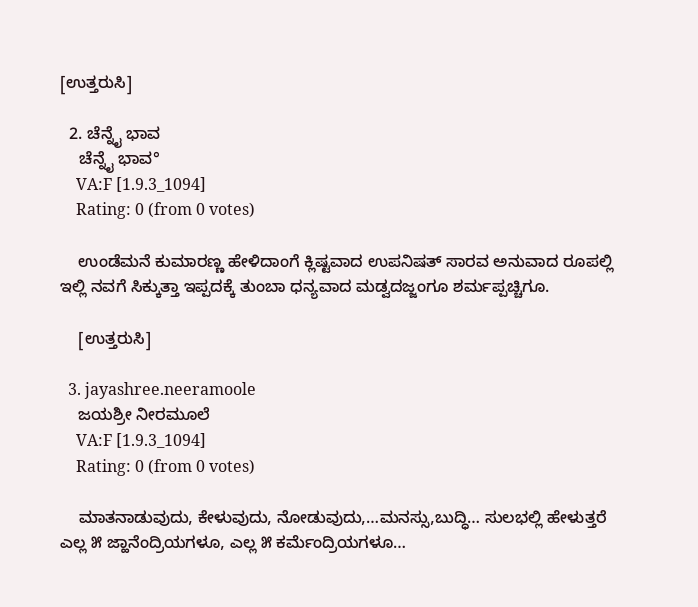[ಉತ್ತರುಸಿ]

  2. ಚೆನ್ನೈ ಭಾವ
    ಚೆನ್ನೈ ಭಾವ°
    VA:F [1.9.3_1094]
    Rating: 0 (from 0 votes)

    ಉಂಡೆಮನೆ ಕುಮಾರಣ್ಣ ಹೇಳಿದಾಂಗೆ ಕ್ಲಿಷ್ಟವಾದ ಉಪನಿಷತ್ ಸಾರವ ಅನುವಾದ ರೂಪಲ್ಲಿ ಇಲ್ಲಿ ನವಗೆ ಸಿಕ್ಕುತ್ತಾ ಇಪ್ಪದಕ್ಕೆ ತುಂಬಾ ಧನ್ಯವಾದ ಮಡ್ವದಜ್ಜಂಗೂ ಶರ್ಮಪ್ಪಚ್ಚಿಗೂ.

    [ಉತ್ತರುಸಿ]

  3. jayashree.neeramoole
    ಜಯಶ್ರೀ ನೀರಮೂಲೆ
    VA:F [1.9.3_1094]
    Rating: 0 (from 0 votes)

    ಮಾತನಾಡುವುದು, ಕೇಳುವುದು, ನೋಡುವುದು,…ಮನಸ್ಸು,ಬುದ್ಧಿ… ಸುಲಭಲ್ಲಿ ಹೇಳುತ್ತರೆ ಎಲ್ಲ ೫ ಜ್ಹಾನೆಂದ್ರಿಯಗಳೂ, ಎಲ್ಲ ೫ ಕರ್ಮೆಂದ್ರಿಯಗಳೂ…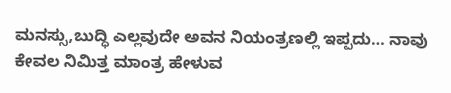ಮನಸ್ಸು,ಬುದ್ಧಿ ಎಲ್ಲವುದೇ ಅವನ ನಿಯಂತ್ರಣಲ್ಲಿ ಇಪ್ಪದು… ನಾವು ಕೇವಲ ನಿಮಿತ್ತ ಮಾಂತ್ರ ಹೇಳುವ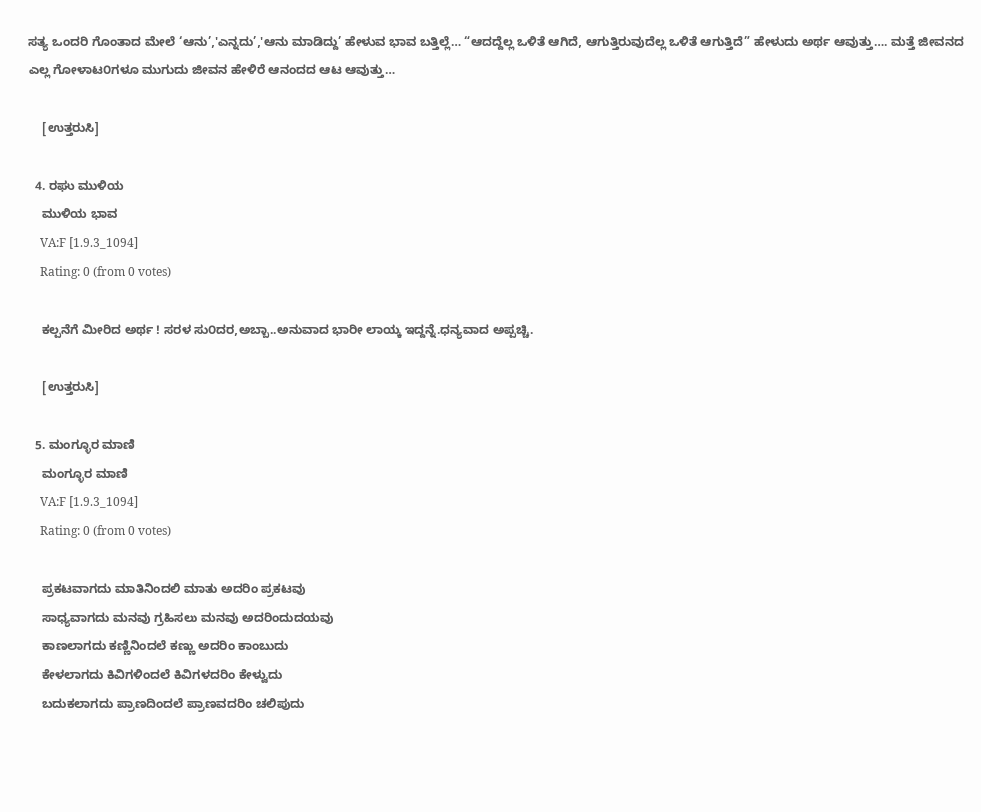ಸತ್ಯ ಒಂದರಿ ಗೊಂತಾದ ಮೇಲೆ ‘ಆನು’,'ಎನ್ನದು’,'ಆನು ಮಾಡಿದ್ದು’ ಹೇಳುವ ಭಾವ ಬತ್ತಿಲ್ಲೆ… “ಆದದ್ದೆಲ್ಲ ಒಳಿತೆ ಆಗಿದೆ, ಆಗುತ್ತಿರುವುದೆಲ್ಲ ಒಳಿತೆ ಆಗುತ್ತಿದೆ” ಹೇಳುದು ಅರ್ಥ ಆವುತ್ತು…. ಮತ್ತೆ ಜೀವನದ ಎಲ್ಲ ಗೋಳಾಟ೦ಗಳೂ ಮುಗುದು ಜೀವನ ಹೇಳಿರೆ ಆನಂದದ ಆಟ ಆವುತ್ತು…

    [ಉತ್ತರುಸಿ]

  4. ರಘು ಮುಳಿಯ
    ಮುಳಿಯ ಭಾವ
    VA:F [1.9.3_1094]
    Rating: 0 (from 0 votes)

    ಕಲ್ಪನೆಗೆ ಮೀರಿದ ಅರ್ಥ ! ಸರಳ ಸು೦ದರ,ಅಬ್ಬಾ..ಅನುವಾದ ಭಾರೀ ಲಾಯ್ಕ ಇದ್ದನ್ನೆ.ಧನ್ಯವಾದ ಅಪ್ಪಚ್ಚಿ.

    [ಉತ್ತರುಸಿ]

  5. ಮಂಗ್ಳೂರ ಮಾಣಿ
    ಮಂಗ್ಳೂರ ಮಾಣಿ
    VA:F [1.9.3_1094]
    Rating: 0 (from 0 votes)

    ಪ್ರಕಟವಾಗದು ಮಾತಿನಿಂದಲಿ ಮಾತು ಅದರಿಂ ಪ್ರಕಟವು
    ಸಾಧ್ಯವಾಗದು ಮನವು ಗ್ರಹಿಸಲು ಮನವು ಅದರಿಂದುದಯವು
    ಕಾಣಲಾಗದು ಕಣ್ಣಿನಿಂದಲೆ ಕಣ್ಣು ಅದರಿಂ ಕಾಂಬುದು
    ಕೇಳಲಾಗದು ಕಿವಿಗಳಿಂದಲೆ ಕಿವಿಗಳದರಿಂ ಕೇಳ್ವುದು
    ಬದುಕಲಾಗದು ಪ್ರಾಣದಿಂದಲೆ ಪ್ರಾಣವದರಿಂ ಚಲಿಪುದು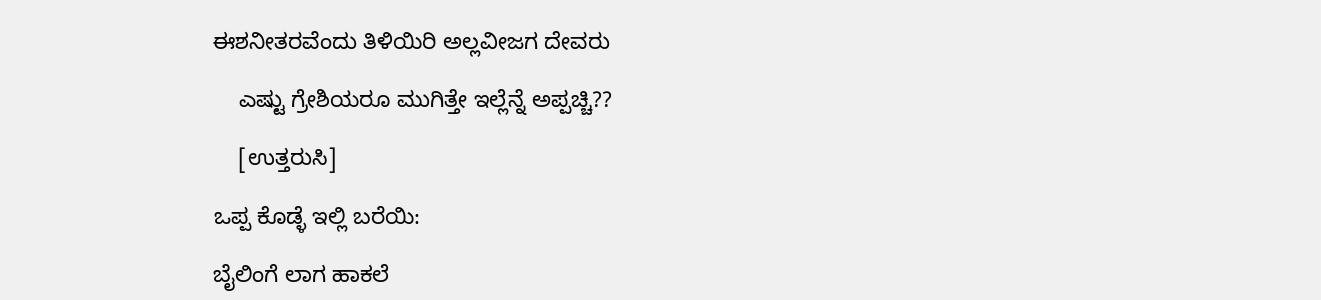ಈಶನೀತರವೆಂದು ತಿಳಿಯಿರಿ ಅಲ್ಲವೀಜಗ ದೇವರು

    ಎಷ್ಟು ಗ್ರೇಶಿಯರೂ ಮುಗಿತ್ತೇ ಇಲ್ಲೆನ್ನೆ ಅಪ್ಪಚ್ಚಿ??

    [ಉತ್ತರುಸಿ]

ಒಪ್ಪ ಕೊಡ್ಳೆ ಇಲ್ಲಿ ಬರೆಯಿ:

ಬೈಲಿಂಗೆ ಲಾಗ ಹಾಕಲೆ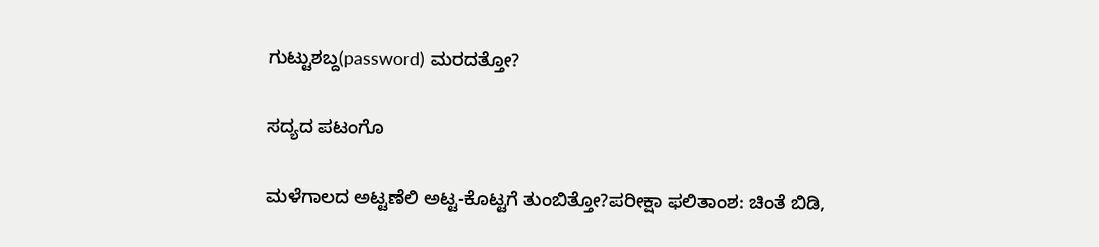ಗುಟ್ಟುಶಬ್ದ(password) ಮರದತ್ತೋ?

ಸದ್ಯದ ಪಟಂಗೊ

ಮಳೆಗಾಲದ ಅಟ್ಟಣೆಲಿ ಅಟ್ಟ-ಕೊಟ್ಟಗೆ ತುಂಬಿತ್ತೋ?ಪರೀಕ್ಷಾ ಫಲಿತಾಂಶ: ಚಿಂತೆ ಬಿಡಿ,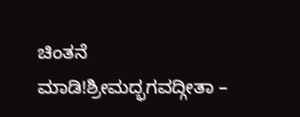ಚಿಂತನೆ ಮಾಡಿ!ಶ್ರೀಮದ್ಭಗವದ್ಗೀತಾ –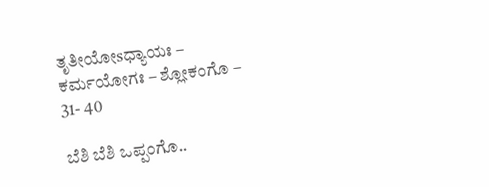ತೃತೀಯೋsಧ್ಯಾಯಃ – ಕರ್ಮಯೋಗಃ – ಶ್ಲೋಕಂಗೊ – 31- 40

ಬೆಶಿ ಬೆಶಿ ಒಪ್ಪಂಗೊ..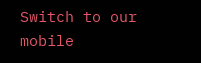Switch to our mobile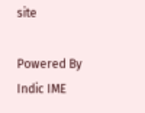site

Powered By Indic IME